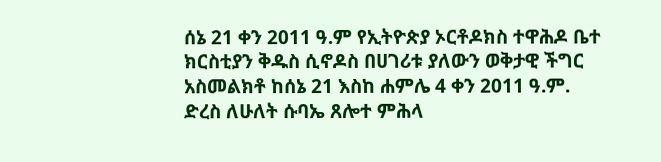ሰኔ 21 ቀን 2011 ዓ.ም የኢትዮጵያ ኦርቶዶክስ ተዋሕዶ ቤተ ክርስቲያን ቅዱስ ሲኖዶስ በሀገሪቱ ያለውን ወቅታዊ ችግር አስመልክቶ ከሰኔ 21 እስከ ሐምሌ 4 ቀን 2011 ዓ.ም. ድረስ ለሁለት ሱባኤ ጸሎተ ምሕላ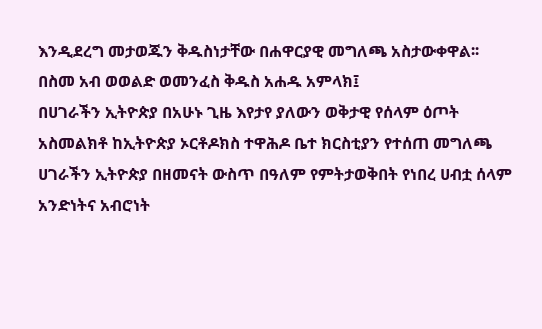እንዲደረግ መታወጁን ቅዱስነታቸው በሐዋርያዊ መግለጫ አስታውቀዋል፡፡
በስመ አብ ወወልድ ወመንፈስ ቅዱስ አሐዱ አምላክ፤
በሀገራችን ኢትዮጵያ በአሁኑ ጊዜ እየታየ ያለውን ወቅታዊ የሰላም ዕጦት አስመልክቶ ከኢትዮጵያ ኦርቶዶክስ ተዋሕዶ ቤተ ክርስቲያን የተሰጠ መግለጫ
ሀገራችን ኢትዮጵያ በዘመናት ውስጥ በዓለም የምትታወቅበት የነበረ ሀብቷ ሰላም አንድነትና አብሮነት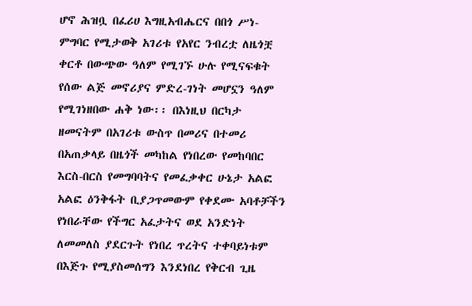ሆኖ ሕዝቧ በፈሪሀ እግዚአብሔርና በበጎ ሥነ-ምግባር የሚታወቅ አገሪቱ የአየር ንብረቷ ለዜጎቿ ቀርቶ በውጭው ዓለም የሚገኙ ሁሉ የሚናፍቁት የሰው ልጅ መኖሪያና ምድረ-ገነት መሆኗን ዓለም የሚገነዘበው ሐቅ ነው፡፡ በእነዚህ በርካታ ዘመናትም በአገሪቱ ውስጥ በመሪና በተመሪ በአጠቃላይ በዜጎች መካከል የነበረው የመከባበር እርስ-በርስ የመግባባትና የመፈቃቀር ሁኔታ አልፎ አልፎ ዕንቅፋት ቢያጋጥመውም የቀደሙ አባቶቻችን የነበራቸው የችግር አፈታትና ወደ አንድነት ለመመለስ ያደርጉት የነበረ ጥረትና ተቀባይነቱም በእጅጉ የሚያስመሰግን እንደነበረ የቅርብ ጊዜ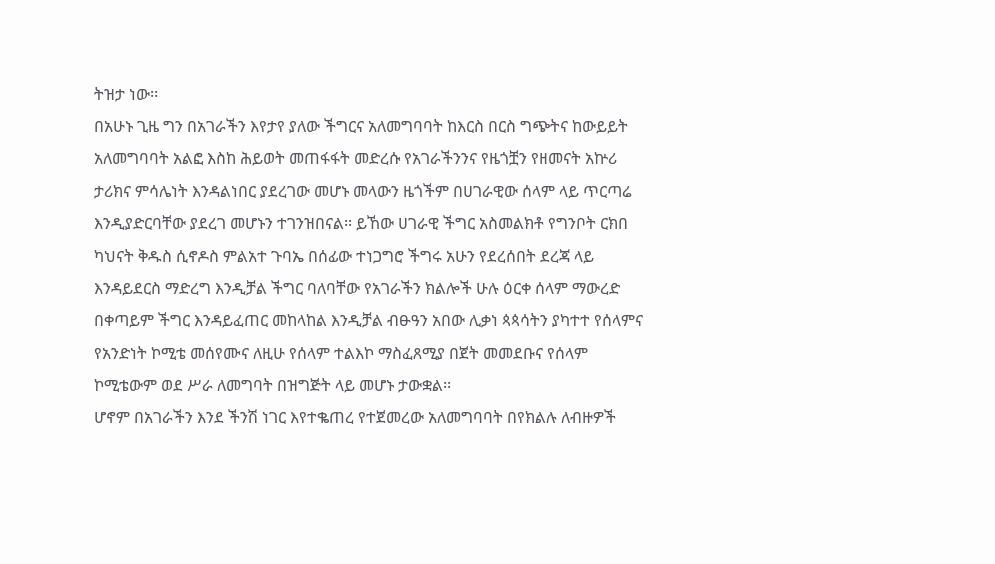ትዝታ ነው፡፡
በአሁኑ ጊዜ ግን በአገራችን እየታየ ያለው ችግርና አለመግባባት ከእርስ በርስ ግጭትና ከውይይት አለመግባባት አልፎ እስከ ሕይወት መጠፋፋት መድረሱ የአገራችንንና የዜጎቿን የዘመናት አኵሪ ታሪክና ምሳሌነት እንዳልነበር ያደረገው መሆኑ መላውን ዜጎችም በሀገራዊው ሰላም ላይ ጥርጣሬ እንዲያድርባቸው ያደረገ መሆኑን ተገንዝበናል፡፡ ይኸው ሀገራዊ ችግር አስመልክቶ የግንቦት ርክበ ካህናት ቅዱስ ሲኖዶስ ምልአተ ጉባኤ በሰፊው ተነጋግሮ ችግሩ አሁን የደረሰበት ደረጃ ላይ እንዳይደርስ ማድረግ እንዲቻል ችግር ባለባቸው የአገራችን ክልሎች ሁሉ ዕርቀ ሰላም ማውረድ በቀጣይም ችግር እንዳይፈጠር መከላከል እንዲቻል ብፁዓን አበው ሊቃነ ጳጳሳትን ያካተተ የሰላምና የአንድነት ኮሚቴ መሰየሙና ለዚሁ የሰላም ተልእኮ ማስፈጸሚያ በጀት መመደቡና የሰላም ኮሚቴውም ወደ ሥራ ለመግባት በዝግጅት ላይ መሆኑ ታውቋል፡፡
ሆኖም በአገራችን እንደ ችንሽ ነገር እየተቈጠረ የተጀመረው አለመግባባት በየክልሉ ለብዙዎች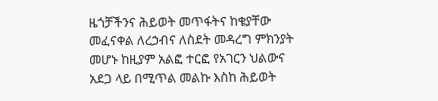ዜጎቻችንና ሕይወት መጥፋትና ከቄያቸው መፈናቀል ለረኃብና ለስደት መዳረግ ምክንያት መሆኑ ከዚያም አልፎ ተርፎ የአገርን ህልውና አደጋ ላይ በሚጥል መልኩ እስከ ሕይወት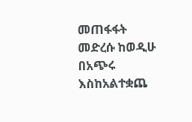መጠፋፋት መድረሱ ከወዲሁ በአጭሩ እስከአልተቋጨ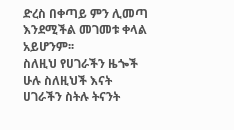ድረስ በቀጣይ ምን ሊመጣ እንደሚችል መገመቱ ቀላል አይሆንም፡፡
ስለዚህ የሀገራችን ዜጐች ሁሉ ስለዚህች እናት ሀገራችን ስትሉ ትናንት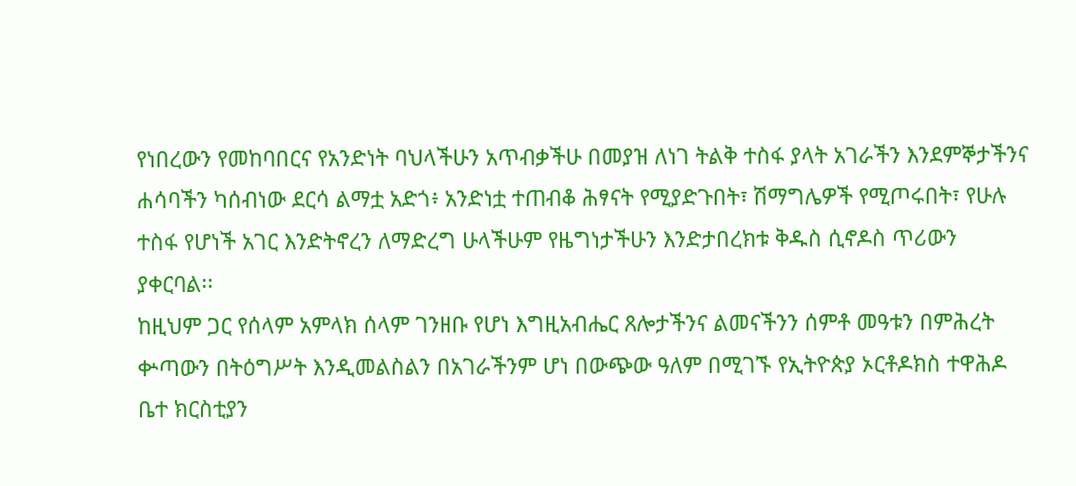የነበረውን የመከባበርና የአንድነት ባህላችሁን አጥብቃችሁ በመያዝ ለነገ ትልቅ ተስፋ ያላት አገራችን እንደምኞታችንና ሐሳባችን ካሰብነው ደርሳ ልማቷ አድጎ፥ አንድነቷ ተጠብቆ ሕፃናት የሚያድጉበት፣ ሽማግሌዎች የሚጦሩበት፣ የሁሉ ተስፋ የሆነች አገር እንድትኖረን ለማድረግ ሁላችሁም የዜግነታችሁን እንድታበረክቱ ቅዱስ ሲኖዶስ ጥሪውን ያቀርባል፡፡
ከዚህም ጋር የሰላም አምላክ ሰላም ገንዘቡ የሆነ እግዚአብሔር ጸሎታችንና ልመናችንን ሰምቶ መዓቱን በምሕረት ቍጣውን በትዕግሥት እንዲመልስልን በአገራችንም ሆነ በውጭው ዓለም በሚገኙ የኢትዮጵያ ኦርቶዶክስ ተዋሕዶ ቤተ ክርስቲያን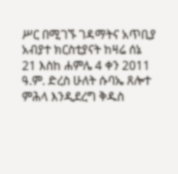ሥር በሚገኙ ገዳማትና አጥቢያ አብያተ ክርስቲያናት ከዛሬ ሰኔ 21 እስከ ሐምሌ 4 ቀን 2011 ዓ.ም. ድረስ ሁለት ሱባኤ ጸሎተ ምሕላ እንዲደረግ ቅዱስ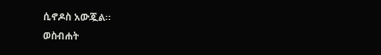ሲኖዶስ አውጇል፡፡
ወስብሐት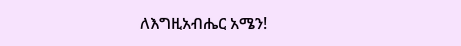ለእግዚአብሔር አሜን!